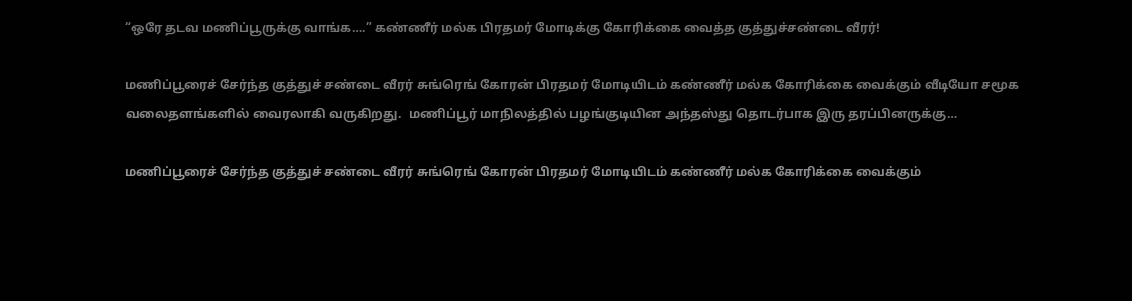“ஒரே தடவ மணிப்பூருக்கு வாங்க….” கண்ணீர் மல்க பிரதமர் மோடிக்கு கோரிக்கை வைத்த குத்துச்சண்டை வீரர்!

மணிப்பூரைச் சேர்ந்த குத்துச் சண்டை வீரர் சுங்ரெங் கோரன் பிரதமர் மோடியிடம் கண்ணீர் மல்க கோரிக்கை வைக்கும் வீடியோ சமூக வலைதளங்களில் வைரலாகி வருகிறது.  மணிப்பூர் மாநிலத்தில் பழங்குடியின அந்தஸ்து தொடர்பாக இரு தரப்பினருக்கு…

மணிப்பூரைச் சேர்ந்த குத்துச் சண்டை வீரர் சுங்ரெங் கோரன் பிரதமர் மோடியிடம் கண்ணீர் மல்க கோரிக்கை வைக்கும்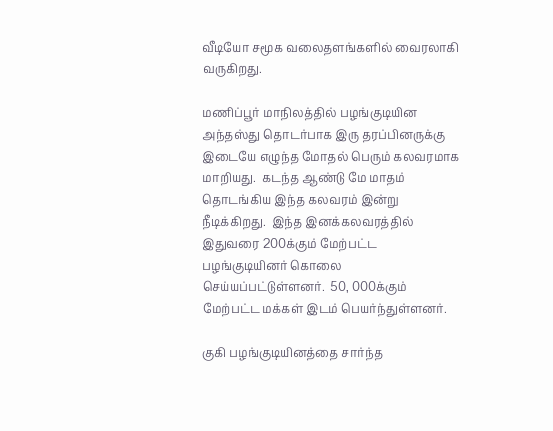வீடியோ சமூக வலைதளங்களில் வைரலாகி வருகிறது.

மணிப்பூர் மாநிலத்தில் பழங்குடியின அந்தஸ்து தொடர்பாக இரு தரப்பினருக்கு இடையே எழுந்த மோதல் பெரும் கலவரமாக மாறியது.  கடந்த ஆண்டு மே மாதம் தொடங்கிய இந்த கலவரம் இன்று நீடிக்கிறது.  இந்த இனக்கலவரத்தில் இதுவரை 200க்கும் மேற்பட்ட பழங்குடியினர் கொலை செய்யப்பட்டுள்ளனர்.  50, 000க்கும் மேற்பட்ட மக்கள் இடம் பெயர்ந்துள்ளனர்.

குகி பழங்குடியினத்தை சார்ந்த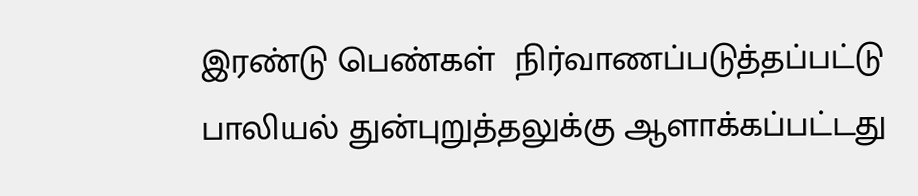இரண்டு பெண்கள்  நிர்வாணப்படுத்தப்பட்டு பாலியல் துன்புறுத்தலுக்கு ஆளாக்கப்பட்டது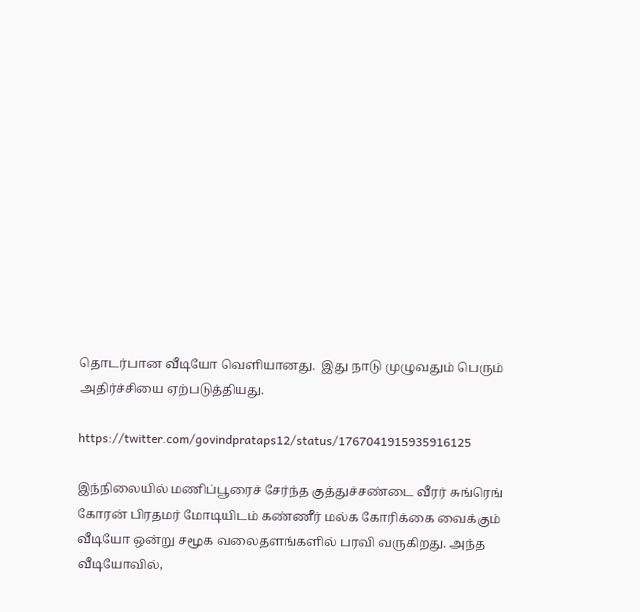தொடர்பான வீடியோ வெளியானது.  இது நாடு முழுவதும் பெரும் அதிர்ச்சியை ஏற்படுத்தியது.

https://twitter.com/govindprataps12/status/1767041915935916125

இந்நிலையில் மணிப்பூரைச் சேர்ந்த குத்துச்சண்டை வீரர் சுங்ரெங் கோரன் பிரதமர் மோடியிடம் கண்ணீர் மல்க கோரிக்கை வைக்கும் வீடியோ ஒன்று சமூக வலைதளங்களில் பரவி வருகிறது. அந்த வீடியோவில்,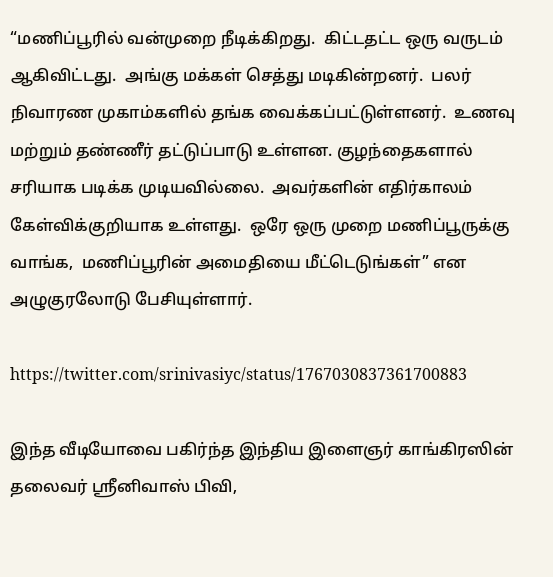“மணிப்பூரில் வன்முறை நீடிக்கிறது.  கிட்டதட்ட ஒரு வருடம் ஆகிவிட்டது.  அங்கு மக்கள் செத்து மடிகின்றனர்.  பலர் நிவாரண முகாம்களில் தங்க வைக்கப்பட்டுள்ளனர்.  உணவு மற்றும் தண்ணீர் தட்டுப்பாடு உள்ளன. குழந்தைகளால் சரியாக படிக்க முடியவில்லை.  அவர்களின் எதிர்காலம் கேள்விக்குறியாக உள்ளது.  ஒரே ஒரு முறை மணிப்பூருக்கு வாங்க,  மணிப்பூரின் அமைதியை மீட்டெடுங்கள்” என அழுகுரலோடு பேசியுள்ளார்.

https://twitter.com/srinivasiyc/status/1767030837361700883

இந்த வீடியோவை பகிர்ந்த இந்திய இளைஞர் காங்கிரஸின் தலைவர் ஸ்ரீனிவாஸ் பிவி,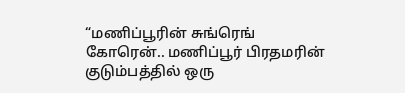“மணிப்பூரின் சுங்ரெங் கோரென்.. மணிப்பூர் பிரதமரின் குடும்பத்தில் ஒரு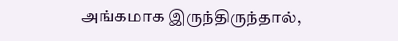அங்கமாக இருந்திருந்தால்,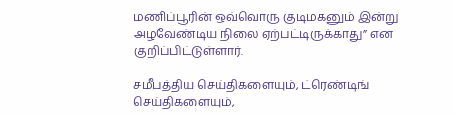மணிப்பூரின் ஒவ்வொரு குடிமகனும் இன்று அழவேண்டிய நிலை ஏற்பட்டிருக்காது” என குறிப்பிட்டுள்ளார்.

சமீபத்திய செய்திகளையும், ட்ரெண்டிங் செய்திகளையும்,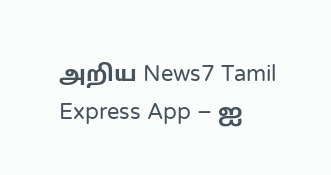அறிய News7 Tamil Express App – ஐ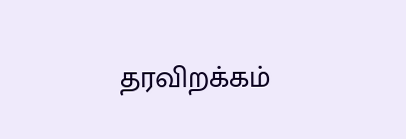தரவிறக்கம்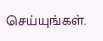செய்யுங்கள்.